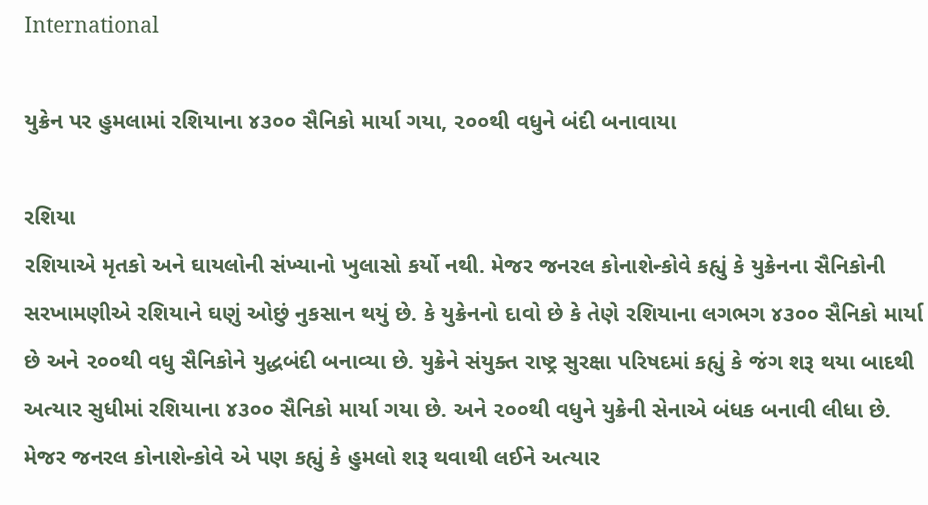International

યુક્રેન પર હુમલામાં રશિયાના ૪૩૦૦ સૈનિકો માર્યા ગયા, ૨૦૦થી વધુને બંદી બનાવાયા

રશિયા
રશિયાએ મૃતકો અને ઘાયલોની સંખ્યાનો ખુલાસો કર્યો નથી. મેજર જનરલ કોનાશેન્કોવે કહ્યું કે યુક્રેનના સૈનિકોની સરખામણીએ રશિયાને ઘણું ઓછું નુકસાન થયું છે. કે યુક્રેનનો દાવો છે કે તેણે રશિયાના લગભગ ૪૩૦૦ સૈનિકો માર્યા છે અને ૨૦૦થી વધુ સૈનિકોને યુદ્ધબંદી બનાવ્યા છે. યુક્રેને સંયુક્ત રાષ્ટ્ર સુરક્ષા પરિષદમાં કહ્યું કે જંગ શરૂ થયા બાદથી અત્યાર સુધીમાં રશિયાના ૪૩૦૦ સૈનિકો માર્યા ગયા છે. અને ૨૦૦થી વધુને યુક્રેની સેનાએ બંધક બનાવી લીધા છે. મેજર જનરલ કોનાશેન્કોવે એ પણ કહ્યું કે હુમલો શરૂ થવાથી લઈને અત્યાર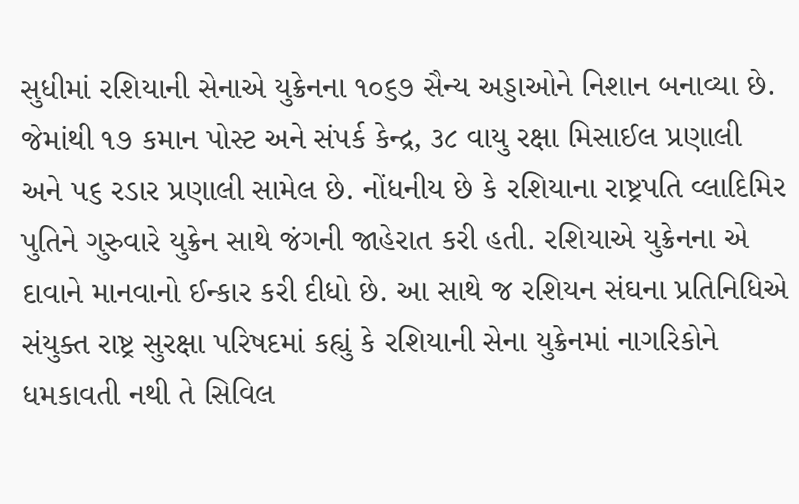સુધીમાં રશિયાની સેનાએ યુક્રેનના ૧૦૬૭ સૈન્ય અડ્ડાઓને નિશાન બનાવ્યા છે. જેમાંથી ૧૭ કમાન પોસ્ટ અને સંપર્ક કેન્દ્ર, ૩૮ વાયુ રક્ષા મિસાઈલ પ્રણાલી અને ૫૬ રડાર પ્રણાલી સામેલ છે. નોંધનીય છે કે રશિયાના રાષ્ટ્રપતિ વ્લાદિમિર પુતિને ગુરુવારે યુક્રેન સાથે જંગની જાહેરાત કરી હતી. રશિયાએ યુક્રેનના એ દાવાને માનવાનો ઈન્કાર કરી દીધો છે. આ સાથે જ રશિયન સંઘના પ્રતિનિધિએ સંયુક્ત રાષ્ટ્ર સુરક્ષા પરિષદમાં કહ્યું કે રશિયાની સેના યુક્રેનમાં નાગરિકોને ધમકાવતી નથી તે સિવિલ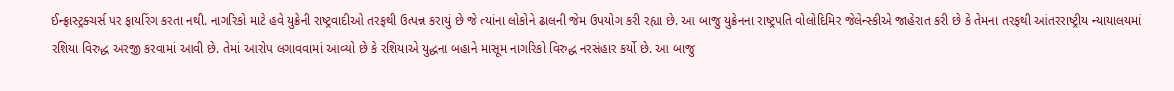ઈન્ફ્રાસ્ટ્રક્ચર્સ પર ફાયરિંગ કરતા નથી. નાગરિકો માટે હવે યુક્રેની રાષ્ટ્રવાદીઓ તરફથી ઉત્પન્ન કરાયું છે જે ત્યાંના લોકોને ઢાલની જેમ ઉપયોગ કરી રહ્યા છે. આ બાજુ યુક્રેનના રાષ્ટ્રપતિ વોલોદિમિર જેલેન્સ્કીએ જાહેરાત કરી છે કે તેમના તરફથી આંતરરાષ્ટ્રીય ન્યાયાલયમાં રશિયા વિરુદ્ધ અરજી કરવામાં આવી છે. તેમાં આરોપ લગાવવામાં આવ્યો છે કે રશિયાએ યુદ્ધના બહાને માસૂમ નાગરિકો વિરુદ્ધ નરસંહાર કર્યો છે. આ બાજુ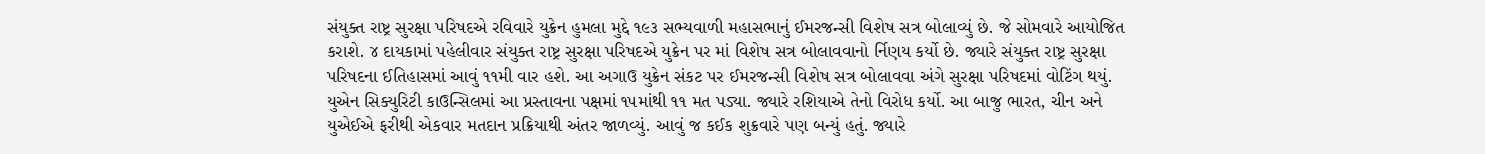સંયુક્ત રાષ્ટ્ર સુરક્ષા પરિષદએ રવિવારે યુક્રેન હુમલા મુદ્દે ૧૯૩ સભ્યવાળી મહાસભાનું ઈમરજન્સી વિશેષ સત્ર બોલાવ્યું છે. જે સોમવારે આયોજિત કરાશે. ૪ દાયકામાં પહેલીવાર સંયુક્ત રાષ્ટ્ર સુરક્ષા પરિષદએ યુક્રેન પર માં વિશેષ સત્ર બોલાવવાનો ર્નિણય કર્યો છે. જ્યારે સંયુક્ત રાષ્ટ્ર સુરક્ષા પરિષદના ઈતિહાસમાં આવું ૧૧મી વાર હશે. આ અગાઉ યુક્રેન સંકટ પર ઈમરજન્સી વિશેષ સત્ર બોલાવવા અંગે સુરક્ષા પરિષદમાં વોટિંગ થયું. યુએન સિક્યુરિટી કાઉન્સિલમાં આ પ્રસ્તાવના પક્ષમાં ૧૫માંથી ૧૧ મત પડ્યા. જ્યારે રશિયાએ તેનો વિરોધ કર્યો. આ બાજુ ભારત, ચીન અને યુએઈએ ફરીથી એકવાર મતદાન પ્રક્રિયાથી અંતર જાળવ્યું. આવું જ કઈક શુક્રવારે પણ બન્યું હતું. જ્યારે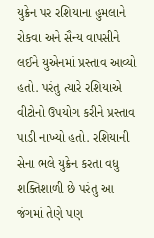યુક્રેન પર રશિયાના હુમલાને રોકવા અને સૈન્ય વાપસીને લઈને યુએનમાં પ્રસ્તાવ આવ્યો હતો. પરંતુ ત્યારે રશિયાએ વીટોનો ઉપયોગ કરીને પ્રસ્તાવ પાડી નાખ્યો હતો. રશિયાની સેના ભલે યુક્રેન કરતા વધુ શક્તિશાળી છે પરંતુ આ જંગમાં તેણે પણ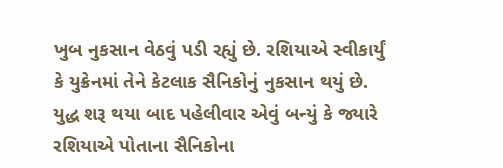ખુબ નુકસાન વેઠવું પડી રહ્યું છે. રશિયાએ સ્વીકાર્યું કે યુક્રેનમાં તેને કેટલાક સૈનિકોનું નુકસાન થયું છે. યુદ્ધ શરૂ થયા બાદ પહેલીવાર એવું બન્યું કે જ્યારે રશિયાએ પોતાના સૈનિકોના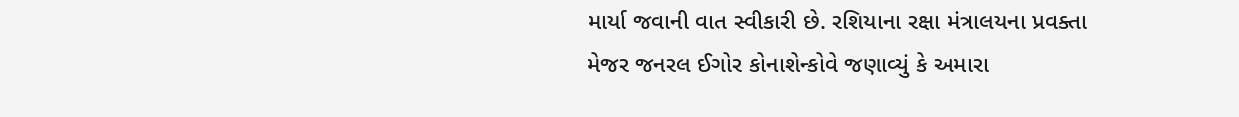માર્યા જવાની વાત સ્વીકારી છે. રશિયાના રક્ષા મંત્રાલયના પ્રવક્તા મેજર જનરલ ઈગોર કોનાશેન્કોવે જણાવ્યું કે અમારા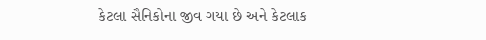કેટલા સૈનિકોના જીવ ગયા છે અને કેટલાક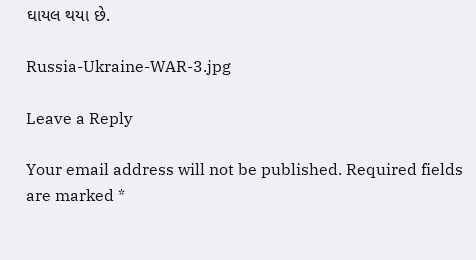ઘાયલ થયા છે.

Russia-Ukraine-WAR-3.jpg

Leave a Reply

Your email address will not be published. Required fields are marked *